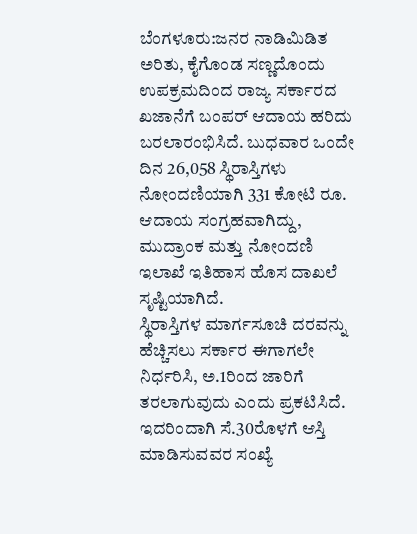ಬೆಂಗಳೂರು:ಜನರ ನಾಡಿಮಿಡಿತ ಅರಿತು, ಕೈಗೊಂಡ ಸಣ್ಣದೊಂದು ಉಪಕ್ರಮದಿಂದ ರಾಜ್ಯ ಸರ್ಕಾರದ ಖಜಾನೆಗೆ ಬಂಪರ್ ಆದಾಯ ಹರಿದು ಬರಲಾರಂಭಿಸಿದೆ. ಬುಧವಾರ ಒಂದೇ ದಿನ 26,058 ಸ್ಥಿರಾಸ್ತಿಗಳು ನೋಂದಣಿಯಾಗಿ 331 ಕೋಟಿ ರೂ. ಆದಾಯ ಸಂಗ್ರಹವಾಗಿದ್ದು, ಮುದ್ರಾಂಕ ಮತ್ತು ನೋಂದಣಿ ಇಲಾಖೆ ಇತಿಹಾಸ ಹೊಸ ದಾಖಲೆ ಸೃಷ್ಟಿಯಾಗಿದೆ.
ಸ್ಥಿರಾಸ್ತಿಗಳ ಮಾರ್ಗಸೂಚಿ ದರವನ್ನು ಹೆಚ್ಚಿಸಲು ಸರ್ಕಾರ ಈಗಾಗಲೇ ನಿರ್ಧರಿಸಿ, ಅ.1ರಿಂದ ಜಾರಿಗೆ ತರಲಾಗುವುದು ಎಂದು ಪ್ರಕಟಿಸಿದೆ. ಇದರಿಂದಾಗಿ ಸೆ.30ರೊಳಗೆ ಆಸ್ತಿ ಮಾಡಿಸುವವರ ಸಂಖ್ಯೆ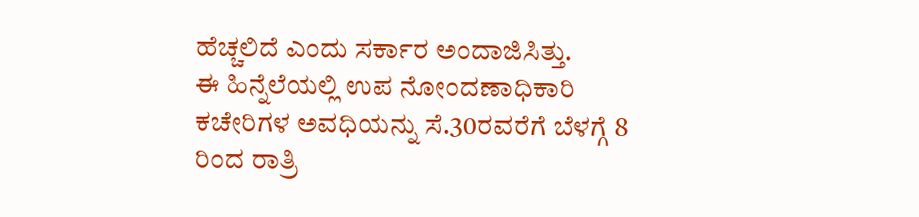ಹೆಚ್ಚಲಿದೆ ಎಂದು ಸರ್ಕಾರ ಅಂದಾಜಿಸಿತ್ತು.
ಈ ಹಿನ್ನೆಲೆಯಲ್ಲಿ ಉಪ ನೋಂದಣಾಧಿಕಾರಿ ಕಚೇರಿಗಳ ಅವಧಿಯನ್ನು ಸೆ.30ರವರೆಗೆ ಬೆಳಗ್ಗೆ 8 ರಿಂದ ರಾತ್ರಿ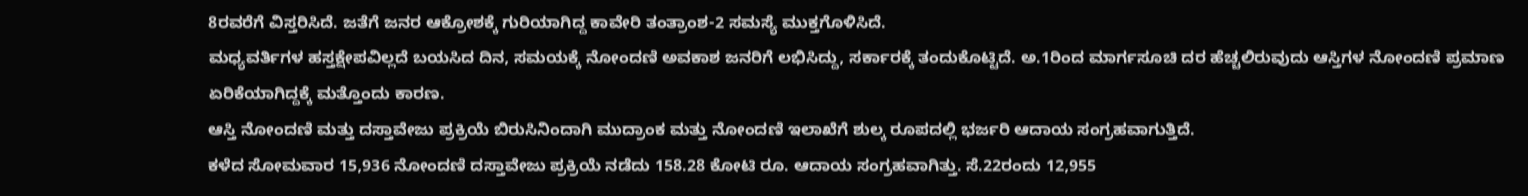8ರವರೆಗೆ ವಿಸ್ತರಿಸಿದೆ. ಜತೆಗೆ ಜನರ ಆಕ್ರೋಶಕ್ಕೆ ಗುರಿಯಾಗಿದ್ದ ಕಾವೇರಿ ತಂತ್ರಾಂಶ-2 ಸಮಸ್ಯೆ ಮುಕ್ತಗೊಳಿಸಿದೆ.
ಮಧ್ಯವರ್ತಿಗಳ ಹಸ್ತಕ್ಷೇಪವಿಲ್ಲದೆ ಬಯಸಿದ ದಿನ, ಸಮಯಕ್ಕೆ ನೋಂದಣಿ ಅವಕಾಶ ಜನರಿಗೆ ಲಭಿಸಿದ್ದು, ಸರ್ಕಾರಕ್ಕೆ ತಂದುಕೊಟ್ಟಿದೆ. ಅ.1ರಿಂದ ಮಾರ್ಗಸೂಚಿ ದರ ಹೆಚ್ಚಲಿರುವುದು ಆಸ್ತಿಗಳ ನೋಂದಣಿ ಪ್ರಮಾಣ ಏರಿಕೆಯಾಗಿದ್ದಕ್ಕೆ ಮತ್ತೊಂದು ಕಾರಣ.
ಆಸ್ತಿ ನೋಂದಣಿ ಮತ್ತು ದಸ್ತಾವೇಜು ಪ್ರಕ್ರಿಯೆ ಬಿರುಸಿನಿಂದಾಗಿ ಮುದ್ರಾಂಕ ಮತ್ತು ನೋಂದಣಿ ಇಲಾಖೆಗೆ ಶುಲ್ಕ ರೂಪದಲ್ಲಿ ಭರ್ಜರಿ ಆದಾಯ ಸಂಗ್ರಹವಾಗುತ್ತಿದೆ.
ಕಳೆದ ಸೋಮವಾರ 15,936 ನೋಂದಣಿ ದಸ್ತಾವೇಜು ಪ್ರಕ್ರಿಯೆ ನಡೆದು 158.28 ಕೋಟಿ ರೂ. ಆದಾಯ ಸಂಗ್ರಹವಾಗಿತ್ತು. ಸೆ.22ರಂದು 12,955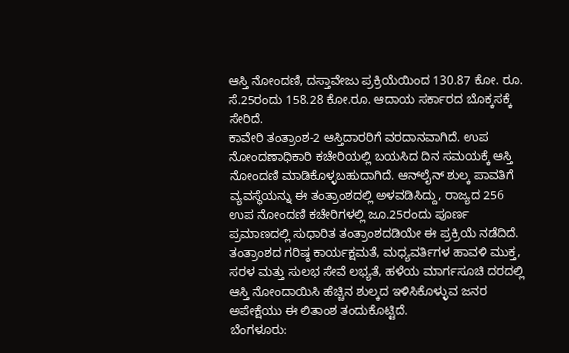ಆಸ್ತಿ ನೋಂದಣಿ, ದಸ್ತಾವೇಜು ಪ್ರಕ್ರಿಯೆಯಿಂದ 130.87 ಕೋ. ರೂ. ಸೆ.25ರಂದು 158.28 ಕೋ.ರೂ. ಆದಾಯ ಸರ್ಕಾರದ ಬೊಕ್ಕಸಕ್ಕೆ ಸೇರಿದೆ.
ಕಾವೇರಿ ತಂತ್ರಾಂಶ-2 ಆಸ್ತಿದಾರರಿಗೆ ವರದಾನವಾಗಿದೆ. ಉಪ ನೋಂದಣಾಧಿಕಾರಿ ಕಚೇರಿಯಲ್ಲಿ ಬಯಸಿದ ದಿನ ಸಮಯಕ್ಕೆ ಆಸ್ತಿ ನೋಂದಣಿ ಮಾಡಿಕೊಳ್ಳಬಹುದಾಗಿದೆ. ಆನ್‌ಲೈನ್ ಶುಲ್ಕ ಪಾವತಿಗೆ ವ್ಯವಸ್ಥೆಯನ್ನು ಈ ತಂತ್ರಾಂಶದಲ್ಲಿ ಅಳವಡಿಸಿದ್ದು, ರಾಜ್ಯದ 256 ಉಪ ನೋಂದಣಿ ಕಚೇರಿಗಳಲ್ಲಿ ಜೂ.25ರಂದು ಪೂರ್ಣ ಪ್ರಮಾಣದಲ್ಲಿ ಸುಧಾರಿತ ತಂತ್ರಾಂಶದಡಿಯೇ ಈ ಪ್ರಕ್ರಿಯೆ ನಡೆದಿದೆ.
ತಂತ್ರಾಂಶದ ಗರಿಷ್ಠ ಕಾರ್ಯಕ್ಷಮತೆ, ಮಧ್ಯವರ್ತಿಗಳ ಹಾವಳಿ ಮುಕ್ತ, ಸರಳ ಮತ್ತು ಸುಲಭ ಸೇವೆ ಲಭ್ಯತೆ, ಹಳೆಯ ಮಾರ್ಗಸೂಚಿ ದರದಲ್ಲಿ ಆಸ್ತಿ ನೋಂದಾಯಿಸಿ ಹೆಚ್ಚಿನ ಶುಲ್ಕದ ಇಳಿಸಿಕೊಳ್ಳುವ ಜನರ ಅಪೇಕ್ಷೆಯು ಈ ಲಿತಾಂಶ ತಂದುಕೊಟ್ಟಿದೆ.
ಬೆಂಗಳೂರು: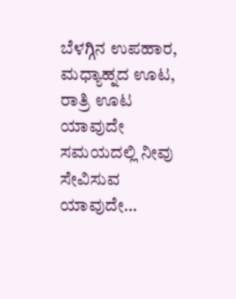ಬೆಳಗ್ಗಿನ ಉಪಹಾರ, ಮಧ್ಯಾಹ್ನದ ಊಟ, ರಾತ್ರಿ ಊಟ ಯಾವುದೇ ಸಮಯದಲ್ಲಿ ನೀವು ಸೇವಿಸುವ ಯಾವುದೇ…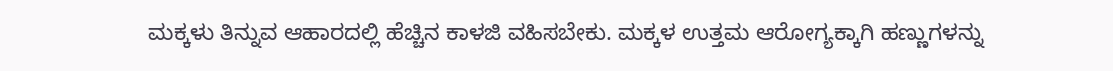ಮಕ್ಕಳು ತಿನ್ನುವ ಆಹಾರದಲ್ಲಿ ಹೆಚ್ಚಿನ ಕಾಳಜಿ ವಹಿಸಬೇಕು. ಮಕ್ಕಳ ಉತ್ತಮ ಆರೋಗ್ಯಕ್ಕಾಗಿ ಹಣ್ಣುಗಳನ್ನು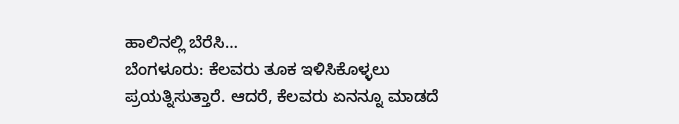ಹಾಲಿನಲ್ಲಿ ಬೆರೆಸಿ…
ಬೆಂಗಳೂರು: ಕೆಲವರು ತೂಕ ಇಳಿಸಿಕೊಳ್ಳಲು ಪ್ರಯತ್ನಿಸುತ್ತಾರೆ. ಆದರೆ, ಕೆಲವರು ಏನನ್ನೂ ಮಾಡದೆ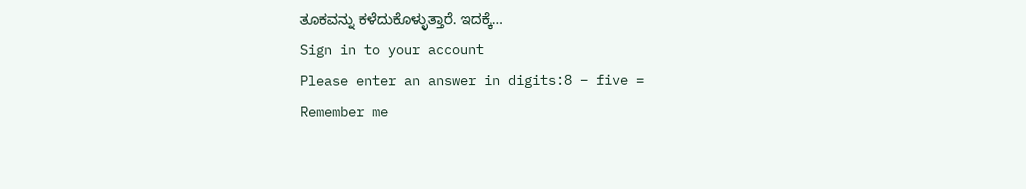ತೂಕವನ್ನು ಕಳೆದುಕೊಳ್ಳುತ್ತಾರೆ. ಇದಕ್ಕೆ…
Sign in to your account
Please enter an answer in digits:8 − five =
Remember me